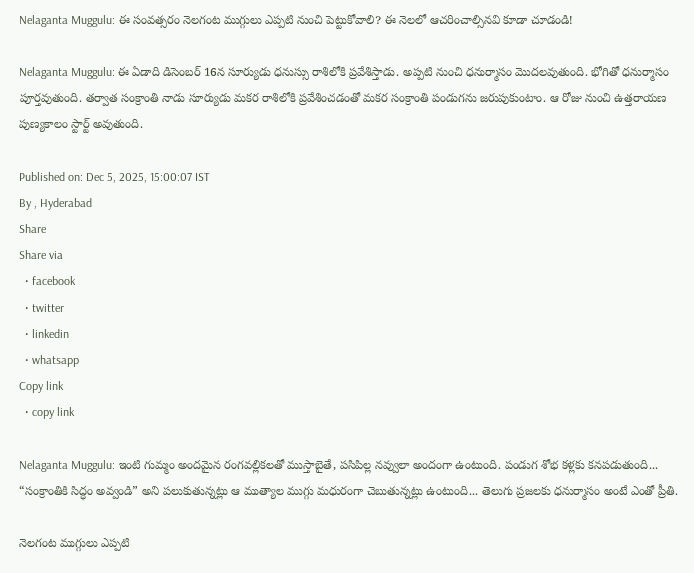Nelaganta Muggulu: ఈ సంవత్సరం నెలగంట ముగ్గులు ఎప్పటి నుంచి పెట్టుకోవాలి? ఈ నెలలో ఆచరించాల్సినవి కూడా చూడండి!

Nelaganta Muggulu: ఈ ఏడాది డిసెంబర్ 16న సూర్యుడు ధనుస్సు రాశిలోకి ప్రవేశిస్తాడు. అప్పటి నుంచి ధనుర్మాసం మొదలవుతుంది. భోగితో ధనుర్మాసం పూర్తవుతుంది. తర్వాత సంక్రాంతి నాడు సూర్యుడు మకర రాశిలోకి ప్రవేశించడంతో మకర సంక్రాంతి పండుగను జరుపుకుంటాం. ఆ రోజు నుంచి ఉత్తరాయణ పుణ్యకాలం స్టార్ట్ అవుతుంది.

Published on: Dec 5, 2025, 15:00:07 IST
By , Hyderabad
Share
Share via
  • facebook
  • twitter
  • linkedin
  • whatsapp
Copy link
  • copy link

Nelaganta Muggulu: ఇంటి గుమ్మం అందమైన రంగవల్లికలతో ముస్తాబైతే, పసిపిల్ల నవ్వులా అందంగా ఉంటుంది. పండుగ శోభ కళ్లకు కనపడుతుంది... “సంక్రాంతికి సిద్ధం అవ్వండి” అని పలుకుతున్నట్లు ఆ ముత్యాల ముగ్గు మధురంగా చెబుతున్నట్లు ఉంటుంది... తెలుగు ప్రజలకు ధనుర్మాసం అంటే ఎంతో ప్రీతి.

నెలగంట ముగ్గులు ఎప్పటి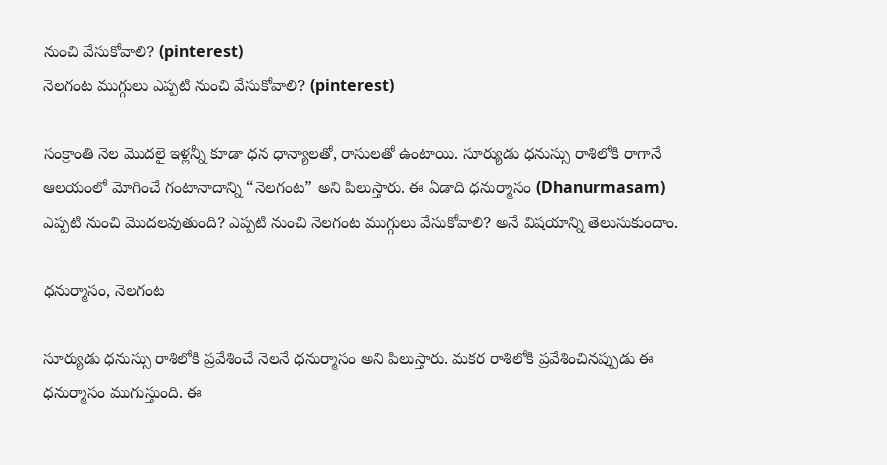నుంచి వేసుకోవాలి? (pinterest)
నెలగంట ముగ్గులు ఎప్పటి నుంచి వేసుకోవాలి? (pinterest)

సంక్రాంతి నెల మొదలై ఇళ్లన్నీ కూడా ధన ధాన్యాలతో, రాసులతో ఉంటాయి. సూర్యుడు ధనుస్సు రాశిలోకి రాగానే ఆలయంలో మోగించే గంటానాదాన్ని “నెలగంట” అని పిలుస్తారు. ఈ ఏడాది ధనుర్మాసం (Dhanurmasam) ఎప్పటి నుంచి మొదలవుతుంది? ఎప్పటి నుంచి నెలగంట ముగ్గులు వేసుకోవాలి? అనే విషయాన్ని తెలుసుకుందాం.

ధనుర్మాసం, నెలగంట

సూర్యుడు ధనుస్సు రాశిలోకి ప్రవేశించే నెలనే ధనుర్మాసం అని పిలుస్తారు. మకర రాశిలోకి ప్రవేశించినప్పుడు ఈ ధనుర్మాసం ముగుస్తుంది. ఈ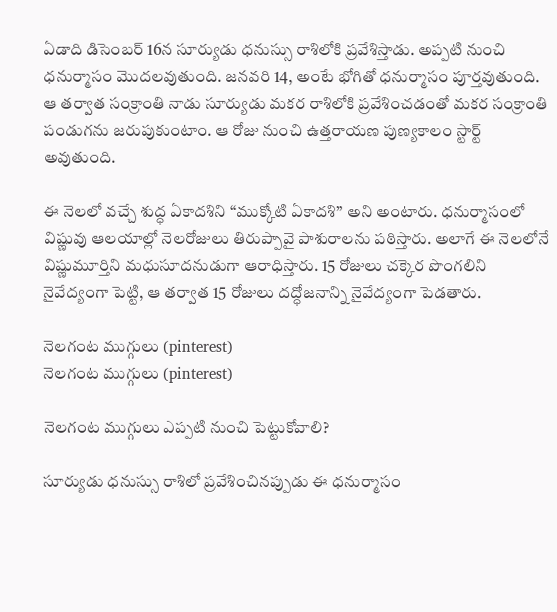ఏడాది డిసెంబర్ 16న సూర్యుడు ధనుస్సు రాశిలోకి ప్రవేశిస్తాడు. అప్పటి నుంచి ధనుర్మాసం మొదలవుతుంది. జనవరి 14, అంటే భోగితో ధనుర్మాసం పూర్తవుతుంది. ఆ తర్వాత సంక్రాంతి నాడు సూర్యుడు మకర రాశిలోకి ప్రవేశించడంతో మకర సంక్రాంతి పండుగను జరుపుకుంటాం. ఆ రోజు నుంచి ఉత్తరాయణ పుణ్యకాలం స్టార్ట్ అవుతుంది.

ఈ నెలలో వచ్చే శుద్ధ ఏకాదశిని “ముక్కోటి ఏకాదశి” అని అంటారు. ధనుర్మాసంలో విష్ణువు ఆలయాల్లో నెలరోజులు తిరుప్పావై పాశురాలను పఠిస్తారు. అలాగే ఈ నెలలోనే విష్ణుమూర్తిని మధుసూదనుడుగా ఆరాధిస్తారు. 15 రోజులు చక్కెర పొంగలిని నైవేద్యంగా పెట్టి, ఆ తర్వాత 15 రోజులు దద్ధోజనాన్ని నైవేద్యంగా పెడతారు.

నెలగంట ముగ్గులు (pinterest)
నెలగంట ముగ్గులు (pinterest)

నెలగంట ముగ్గులు ఎప్పటి నుంచి పెట్టుకోవాలి?

సూర్యుడు ధనుస్సు రాశిలో ప్రవేశించినప్పుడు ఈ ధనుర్మాసం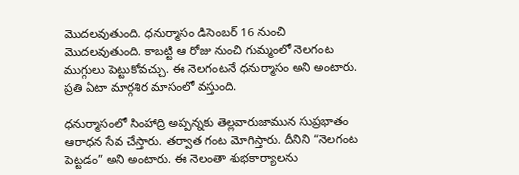మొదలవుతుంది. ధనుర్మాసం డిసెంబర్ 16 నుంచి మొదలవుతుంది. కాబట్టి ఆ రోజు నుంచి గుమ్మంలో నెలగంట ముగ్గులు పెట్టుకోవచ్చు. ఈ నెలగంటనే ధనుర్మాసం అని అంటారు. ప్రతి ఏటా మార్గశిర మాసంలో వస్తుంది.

ధనుర్మాసంలో సింహాద్రి అప్పన్నకు తెల్లవారుజామున సుప్రభాతం ఆరాధన సేవ చేస్తారు. తర్వాత గంట మోగిస్తారు. దీనిని “నెలగంట పెట్టడం” అని అంటారు. ఈ నెలంతా శుభకార్యాలను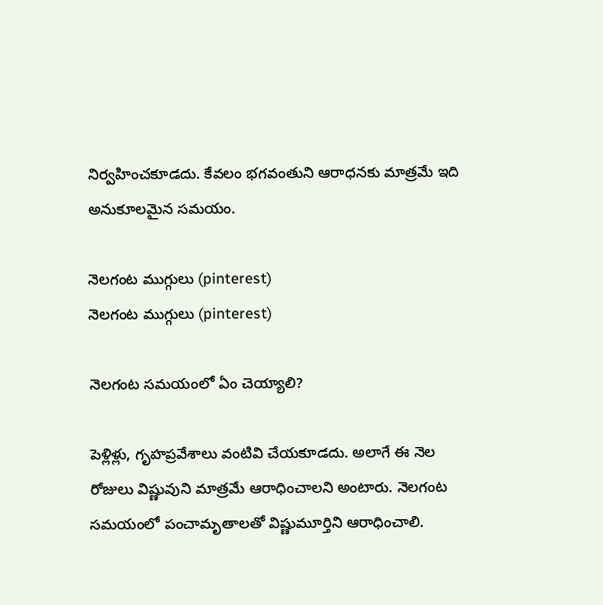నిర్వహించకూడదు. కేవలం భగవంతుని ఆరాధనకు మాత్రమే ఇది అనుకూలమైన సమయం.

నెలగంట ముగ్గులు (pinterest)
నెలగంట ముగ్గులు (pinterest)

నెలగంట సమయంలో ఏం చెయ్యాలి?

పెళ్లిళ్లు, గృహప్రవేశాలు వంటివి చేయకూడదు. అలాగే ఈ నెల రోజులు విష్ణువుని మాత్రమే ఆరాధించాలని అంటారు. నెలగంట సమయంలో పంచామృతాలతో విష్ణుమూర్తిని ఆరాధించాలి.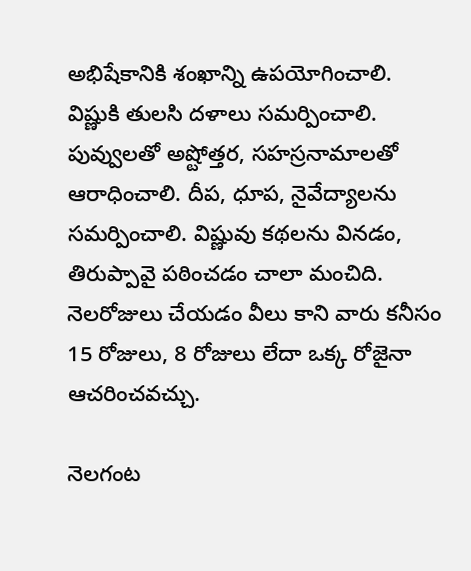అభిషేకానికి శంఖాన్ని ఉపయోగించాలి. విష్ణుకి తులసి దళాలు సమర్పించాలి. పువ్వులతో అష్టోత్తర, సహస్రనామాలతో ఆరాధించాలి. దీప, ధూప, నైవేద్యాలను సమర్పించాలి. విష్ణువు కథలను వినడం, తిరుప్పావై పఠించడం చాలా మంచిది. నెలరోజులు చేయడం వీలు కాని వారు కనీసం 15 రోజులు, 8 రోజులు లేదా ఒక్క రోజైనా ఆచరించవచ్చు.

నెలగంట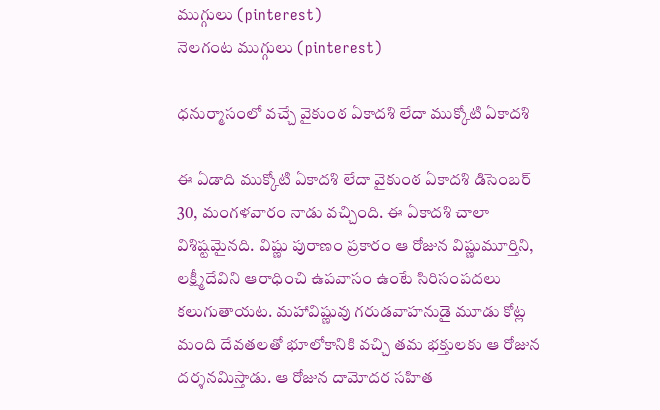ముగ్గులు (pinterest)
నెలగంట ముగ్గులు (pinterest)

ధనుర్మాసంలో వచ్చే వైకుంఠ ఏకాదశి లేదా ముక్కోటి ఏకాదశి

ఈ ఏడాది ముక్కోటి ఏకాదశి లేదా వైకుంఠ ఏకాదశి డిసెంబర్ 30, మంగళవారం నాడు వచ్చింది. ఈ ఏకాదశి చాలా విశిష్టమైనది. విష్ణు పురాణం ప్రకారం ఆ రోజున విష్ణుమూర్తిని, లక్ష్మీదేవిని ఆరాధించి ఉపవాసం ఉంటే సిరిసంపదలు కలుగుతాయట. మహావిష్ణువు గరుడవాహనుడై మూడు కోట్ల మంది దేవతలతో భూలోకానికి వచ్చి తమ భక్తులకు ఆ రోజున దర్శనమిస్తాడు. ఆ రోజున దామోదర సహిత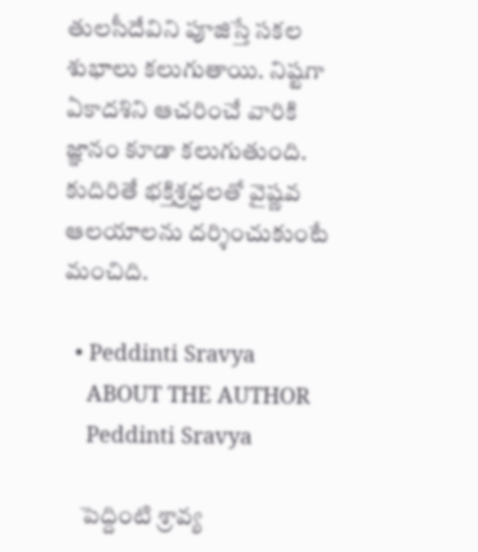తులసీదేవిని పూజిస్తే సకల శుభాలు కలుగుతాయి. నిష్టగా ఏకాదశిని ఆచరించే వారికి జ్ఞానం కూడా కలుగుతుంది. కుదిరితే భక్తిశ్రద్ధలతో వైష్ణవ ఆలయాలను దర్శించుకుంటే మంచిది.

  • Peddinti Sravya
    ABOUT THE AUTHOR
    Peddinti Sravya

    పెద్దింటి శ్రావ్య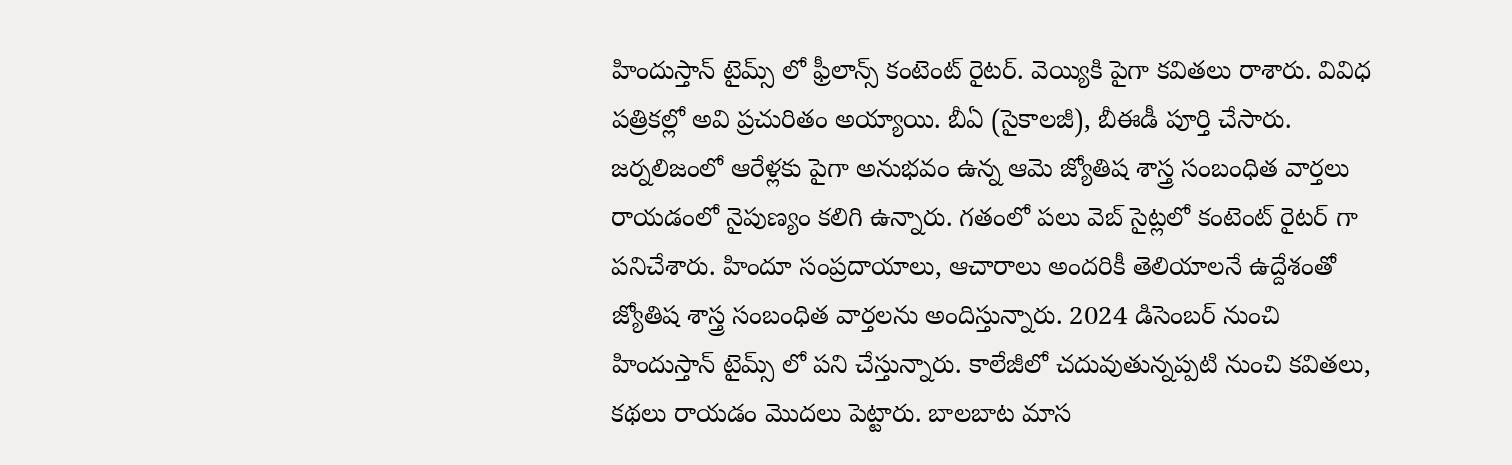హిందుస్తాన్ టైమ్స్ లో ఫ్రీలాన్స్ కంటెంట్ రైటర్. వెయ్యికి పైగా కవితలు రాశారు. వివిధ పత్రికల్లో అవి ప్రచురితం అయ్యాయి. బీఏ (సైకాలజీ), బీఈడీ పూర్తి చేసారు. జర్నలిజంలో ఆరేళ్లకు పైగా అనుభవం ఉన్న ఆమె జ్యోతిష శాస్త్ర సంబంధిత వార్తలు రాయడంలో నైపుణ్యం కలిగి ఉన్నారు. గతంలో పలు వెబ్ సైట్లలో కంటెంట్ రైటర్ గా పనిచేశారు. హిందూ సంప్రదాయాలు, ఆచారాలు అందరికీ తెలియాలనే ఉద్దేశంతో జ్యోతిష శాస్త్ర సంబంధిత వార్తలను అందిస్తున్నారు. 2024 డిసెంబర్ నుంచి హిందుస్తాన్ టైమ్స్ లో పని చేస్తున్నారు. కాలేజీలో చదువుతున్నప్పటి నుంచి కవితలు, కథలు రాయడం మొదలు పెట్టారు. బాలబాట మాస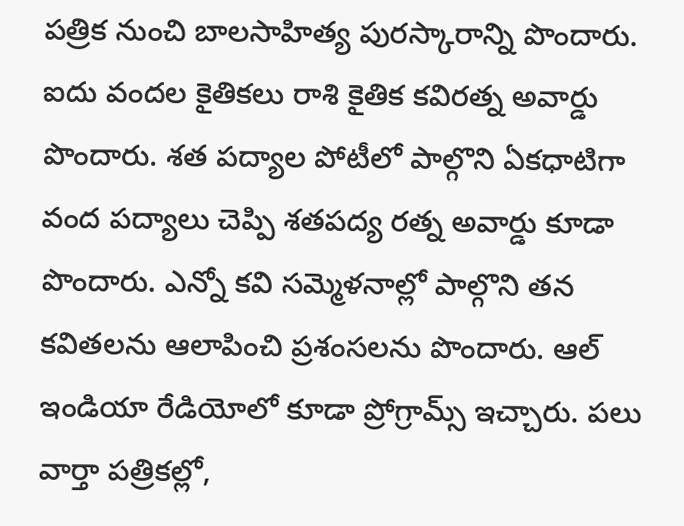పత్రిక నుంచి బాలసాహిత్య పురస్కారాన్ని పొందారు. ఐదు వందల కైతికలు రాశి కైతిక కవిరత్న అవార్డు పొందారు. శత పద్యాల పోటీలో పాల్గొని ఏకధాటిగా వంద పద్యాలు చెప్పి శతపద్య రత్న అవార్డు కూడా పొందారు. ఎన్నో కవి సమ్మెళనాల్లో పాల్గొని తన కవితలను ఆలాపించి ప్రశంసలను పొందారు. ఆల్ ఇండియా రేడియోలో కూడా ప్రోగ్రామ్స్ ఇచ్చారు. పలు వార్తా పత్రికల్లో,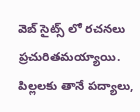వెబ్ సైట్స్ లో రచనలు ప్రచురితమయ్యాయి. పిల్లలకు తానే పద్యాలు,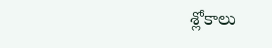శ్లోకాలు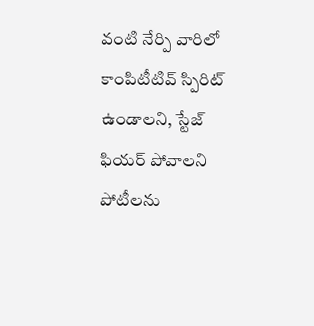వంటి నేర్పి వారిలో కాంపిటీటివ్ స్పిరిట్ ఉండాలని, స్టేజ్ ఫియర్ పోవాలని పోటీలను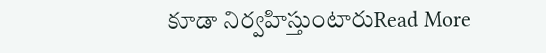కూడా నిర్వహిస్తుంటారుRead More